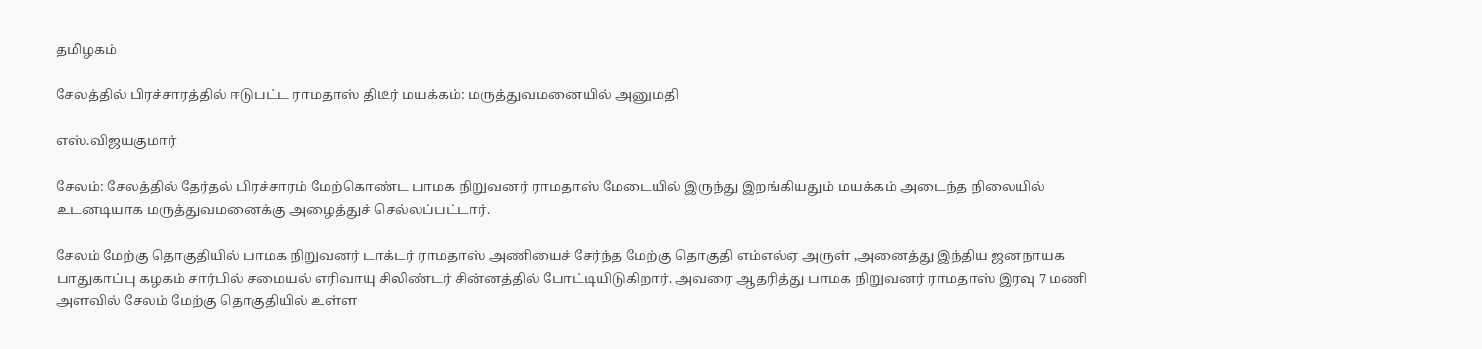தமிழகம்

சேலத்தில் பிரச்சாரத்தில் ஈடுபட்ட ராமதாஸ் திடீர் மயக்கம்: மருத்துவமனையில் அனுமதி

எஸ்.விஜயகுமார்

சேலம்: சேலத்தில் தேர்தல் பிரச்சாரம் மேற்கொண்ட பாமக நிறுவனர் ராமதாஸ் மேடையில் இருந்து இறங்கியதும் மயக்கம் அடைந்த நிலையில் உடனடியாக மருத்துவமனைக்கு அழைத்துச் செல்லப்பட்டார்.

சேலம் மேற்கு தொகுதியில் பாமக நிறுவனர் டாக்டர் ராமதாஸ் அணியைச் சேர்ந்த மேற்கு தொகுதி எம்எல்ஏ அருள் ,அனைத்து இந்திய ஜனநாயக பாதுகாப்பு கழகம் சார்பில் சமையல் எரிவாயு சிலிண்டர் சின்னத்தில் போட்டியிடுகிறார். அவரை ஆதரித்து பாமக நிறுவனர் ராமதாஸ் இரவு 7 மணி அளவில் சேலம் மேற்கு தொகுதியில் உள்ள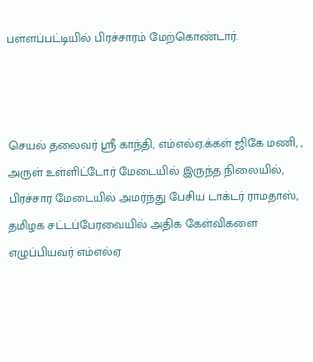பள்ளப்பட்டியில் பிரச்சாரம் மேற்கொண்டார்.



செயல் தலைவர் ஸ்ரீ காந்தி, எம்எல்ஏ.க்கள் ஜிகே மணி, , அருள் உள்ளிட்டோர் மேடையில் இருந்த நிலையில், பிரச்சார மேடையில் அமர்ந்து பேசிய டாக்டர் ராமதாஸ், தமிழக சட்டப்பேரவையில் அதிக கேள்விகளை எழுப்பியவர் எம்எல்ஏ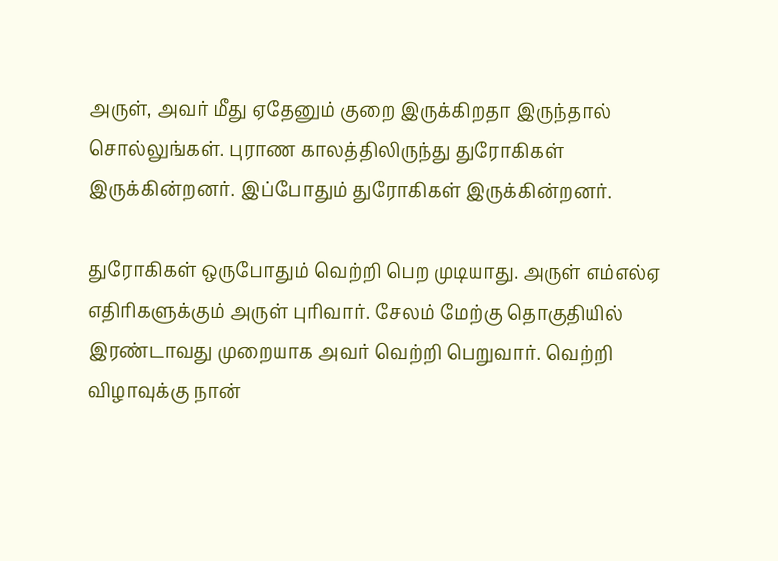அருள், அவர் மீது ஏதேனும் குறை இருக்கிறதா இருந்தால் சொல்லுங்கள். புராண காலத்திலிருந்து துரோகிகள் இருக்கின்றனர். இப்போதும் துரோகிகள் இருக்கின்றனர்.

துரோகிகள் ஒருபோதும் வெற்றி பெற முடியாது. அருள் எம்எல்ஏ எதிரிகளுக்கும் அருள் புரிவார். சேலம் மேற்கு தொகுதியில் இரண்டாவது முறையாக அவர் வெற்றி பெறுவார். வெற்றி விழாவுக்கு நான்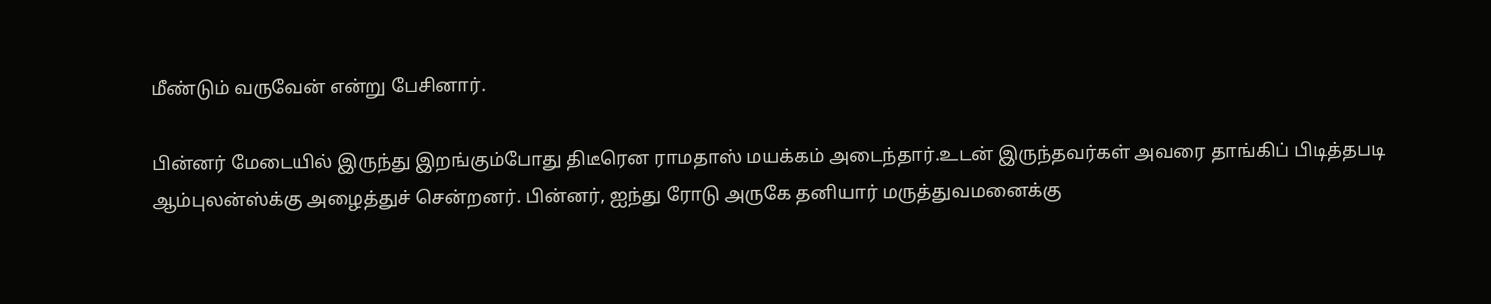மீண்டும் வருவேன் என்று பேசினார்.

பின்னர் மேடையில் இருந்து இறங்கும்போது திடீரென ராமதாஸ் மயக்கம் அடைந்தார்.உடன் இருந்தவர்கள் அவரை தாங்கிப் பிடித்தபடி ஆம்புலன்ஸ்க்கு அழைத்துச் சென்றனர். பின்னர், ஐந்து ரோடு அருகே தனியார் மருத்துவமனைக்கு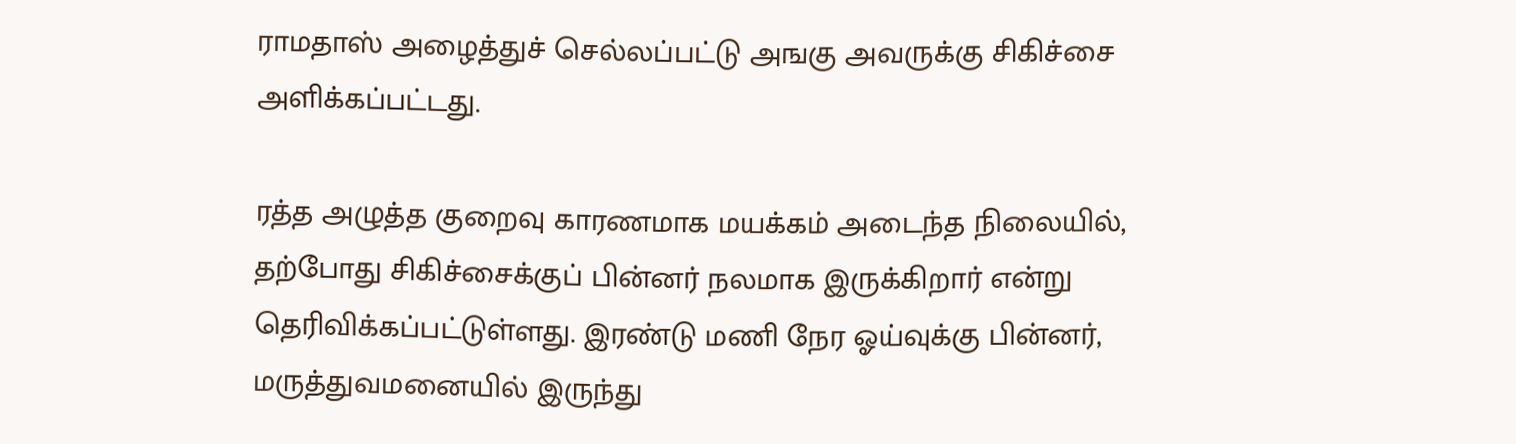ராமதாஸ் அழைத்துச் செல்லப்பட்டு அஙகு அவருக்கு சிகிச்சை அளிக்கப்பட்டது.

ரத்த அழுத்த குறைவு காரணமாக மயக்கம் அடைந்த நிலையில், தற்போது சிகிச்சைக்குப் பின்னர் நலமாக இருக்கிறார் என்று தெரிவிக்கப்பட்டுள்ளது. இரண்டு மணி நேர ஓய்வுக்கு பின்னர், மருத்துவமனையில் இருந்து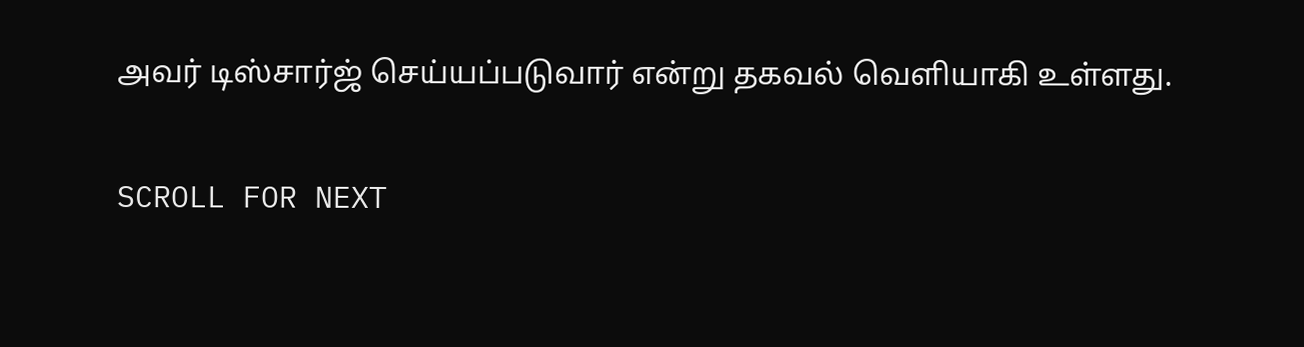அவர் டிஸ்சார்ஜ் செய்யப்படுவார் என்று தகவல் வெளியாகி உள்ளது.

SCROLL FOR NEXT